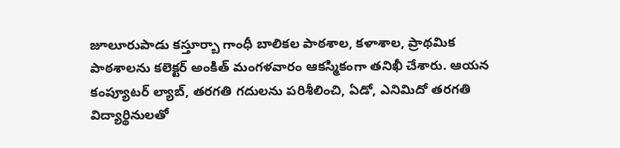జూలూరుపాడు కస్తూర్బా గాంధీ బాలికల పాఠశాల, కళాశాల, ప్రాథమిక పాఠశాలను కలెక్టర్ అంకిత్ మంగళవారం ఆకస్మికంగా తనిఖీ చేశారు. ఆయన కంప్యూటర్ ల్యాబ్, తరగతి గదులను పరిశీలించి, ఏడో, ఎనిమిదో తరగతి విద్యార్థినులతో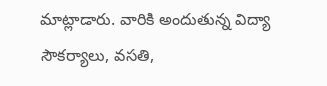మాట్లాడారు. వారికి అందుతున్న విద్యా సౌకర్యాలు, వసతి,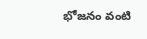భోజనం వంటి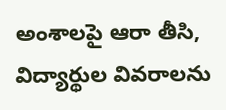అంశాలపై ఆరా తీసి, విద్యార్థుల వివరాలను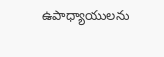ఉపాధ్యాయులను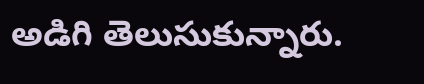అడిగి తెలుసుకున్నారు.